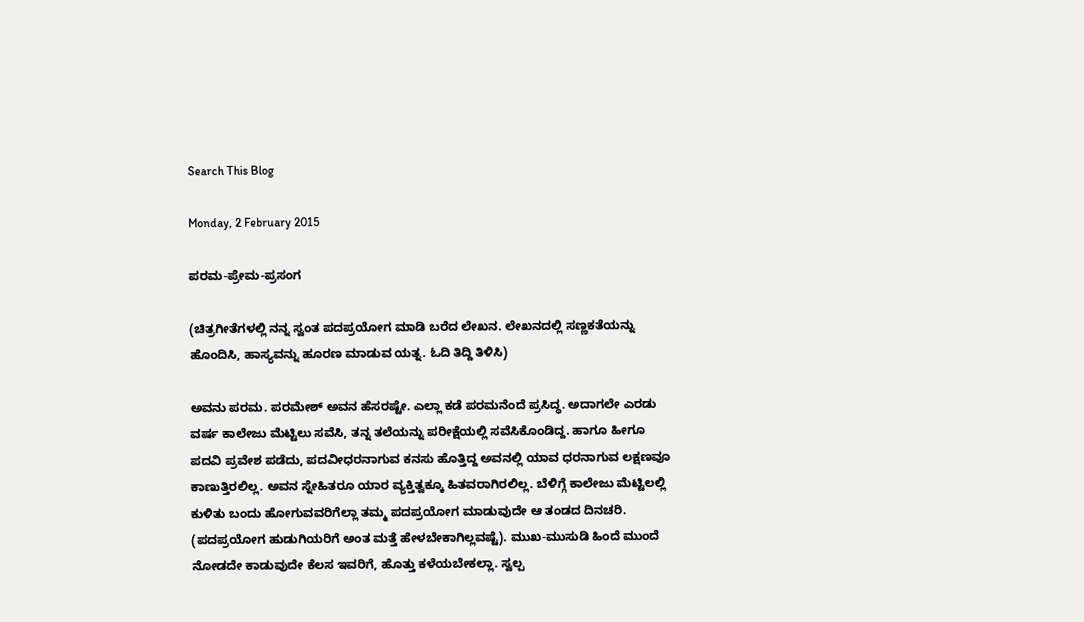Search This Blog

Monday, 2 February 2015

ಪರಮ-ಪ್ರೇಮ-ಪ್ರಸಂಗ

(ಚಿತ್ರಗೀತೆಗಳಲ್ಲಿ ನನ್ನ ಸ್ವಂತ ಪದಪ್ರಯೋಗ ಮಾಡಿ ಬರೆದ ಲೇಖನ. ಲೇಖನದಲ್ಲಿ ಸಣ್ಣಕತೆಯನ್ನು ಹೊಂದಿಸಿ, ಹಾಸ್ಯವನ್ನು ಹೂರಣ ಮಾಡುವ ಯತ್ನ. ಓದಿ ತಿದ್ದಿ ತಿಳಿಸಿ)

ಅವನು ಪರಮ. ಪರಮೇಶ್ ಅವನ ಹೆಸರಷ್ಟೇ. ಎಲ್ಲಾ ಕಡೆ ಪರಮನೆಂದೆ ಪ್ರಸಿದ್ಧ. ಅದಾಗಲೇ ಎರಡು ವರ್ಷ ಕಾಲೇಜು ಮೆಟ್ಟಿಲು ಸವೆಸಿ, ತನ್ನ ತಲೆಯನ್ನು ಪರೀಕ್ಷೆಯಲ್ಲಿ ಸವೆಸಿಕೊಂಡಿದ್ದ. ಹಾಗೂ ಹೀಗೂ ಪದವಿ ಪ್ರವೇಶ ಪಡೆದು, ಪದವೀಧರನಾಗುವ ಕನಸು ಹೊತ್ತಿದ್ದ ಅವನಲ್ಲಿ ಯಾವ ಧರನಾಗುವ ಲಕ್ಷಣವೂ ಕಾಣುತ್ತಿರಲಿಲ್ಲ. ಅವನ ಸ್ನೇಹಿತರೂ ಯಾರ ವ್ಯಕ್ತಿತ್ವಕ್ಕೂ ಹಿತವರಾಗಿರಲಿಲ್ಲ. ಬೆಳಿಗ್ಗೆ ಕಾಲೇಜು ಮೆಟ್ಟಿಲಲ್ಲಿ ಕುಳಿತು ಬಂದು ಹೋಗುವವರಿಗೆಲ್ಲಾ ತಮ್ಮ ಪದಪ್ರಯೋಗ ಮಾಡುವುದೇ ಆ ತಂಡದ ದಿನಚರಿ. (ಪದಪ್ರಯೋಗ ಹುಡುಗಿಯರಿಗೆ ಅಂತ ಮತ್ತೆ ಹೇಳಬೇಕಾಗಿಲ್ಲವಷ್ಟೆ). ಮುಖ-ಮುಸುಡಿ ಹಿಂದೆ ಮುಂದೆ ನೋಡದೇ ಕಾಡುವುದೇ ಕೆಲಸ ಇವರಿಗೆ, ಹೊತ್ತು ಕಳೆಯಬೇಕಲ್ಲಾ. ಸ್ವಲ್ಪ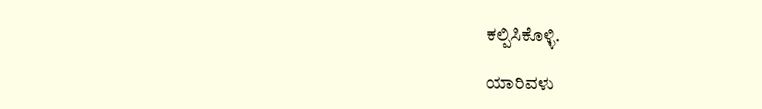ಕಲ್ಪಿಸಿಕೊಳ್ಳಿ.

ಯಾರಿವಳು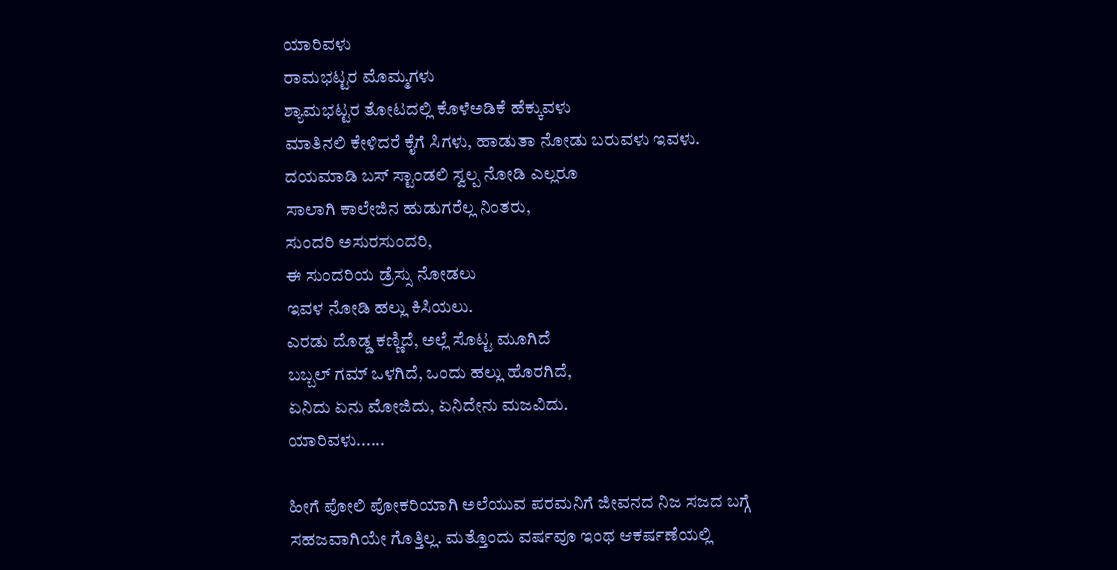ಯಾರಿವಳು
ರಾಮಭಟ್ಟರ ಮೊಮ್ಮಗಳು
ಶ್ಯಾಮಭಟ್ಟರ ತೋಟದಲ್ಲಿ ಕೊಳೆಅಡಿಕೆ ಹೆಕ್ಕುವಳು
ಮಾತಿನಲಿ ಕೇಳಿದರೆ ಕೈಗೆ ಸಿಗಳು, ಹಾಡುತಾ ನೋಡು ಬರುವಳು ಇವಳು.
ದಯಮಾಡಿ ಬಸ್ ಸ್ಟಾಂಡಲಿ ಸ್ವಲ್ಪ ನೋಡಿ ಎಲ್ಲರೂ
ಸಾಲಾಗಿ ಕಾಲೇಜಿನ ಹುಡುಗರೆಲ್ಲ ನಿಂತರು,
ಸುಂದರಿ ಅಸುರಸುಂದರಿ,
ಈ ಸುಂದರಿಯ ಡ್ರೆಸ್ಸು ನೋಡಲು
ಇವಳ ನೋಡಿ ಹಲ್ಲು ಕಿಸಿಯಲು.
ಎರಡು ದೊಡ್ಡ ಕಣ್ಣಿದೆ, ಅಲ್ಲೆ ಸೊಟ್ಟ ಮೂಗಿದೆ
ಬಬ್ಬಲ್ ಗಮ್ ಒಳಗಿದೆ, ಒಂದು ಹಲ್ಲು ಹೊರಗಿದೆ,
ಏನಿದು ಏನು ಮೋಜಿದು, ಏನಿದೇನು ಮಜವಿದು.
ಯಾರಿವಳು......

ಹೀಗೆ ಪೋಲಿ ಪೋಕರಿಯಾಗಿ ಅಲೆಯುವ ಪರಮನಿಗೆ ಜೀವನದ ನಿಜ ಸಜದ ಬಗ್ಗೆ ಸಹಜವಾಗಿಯೇ ಗೊತ್ತಿಲ್ಲ. ಮತ್ತೊಂದು ವರ್ಷವೂ ಇಂಥ ಆಕರ್ಷಣೆಯಲ್ಲಿ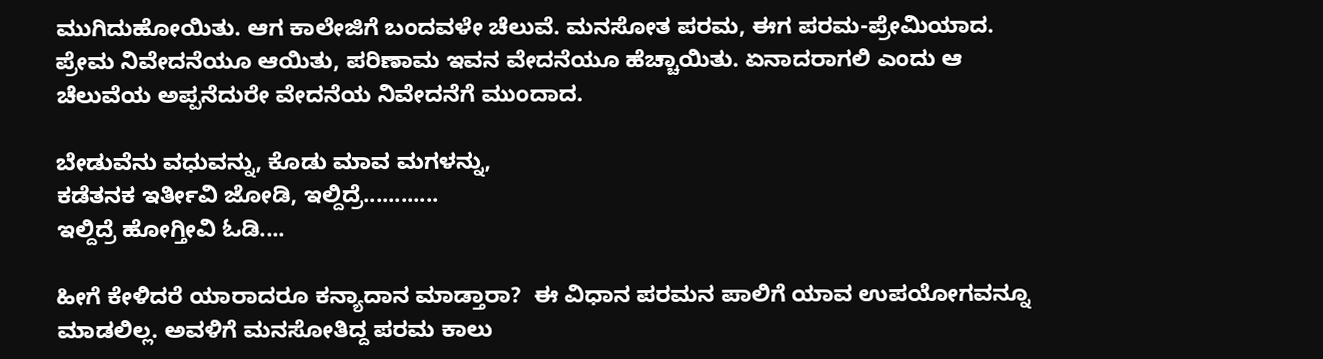ಮುಗಿದುಹೋಯಿತು. ಆಗ ಕಾಲೇಜಿಗೆ ಬಂದವಳೇ ಚೆಲುವೆ. ಮನಸೋತ ಪರಮ, ಈಗ ಪರಮ-ಪ್ರೇಮಿಯಾದ. ಪ್ರೇಮ ನಿವೇದನೆಯೂ ಆಯಿತು, ಪರಿಣಾಮ ಇವನ ವೇದನೆಯೂ ಹೆಚ್ಚಾಯಿತು. ಏನಾದರಾಗಲಿ ಎಂದು ಆ ಚೆಲುವೆಯ ಅಪ್ಪನೆದುರೇ ವೇದನೆಯ ನಿವೇದನೆಗೆ ಮುಂದಾದ.

ಬೇಡುವೆನು ವಧುವನ್ನು, ಕೊಡು ಮಾವ ಮಗಳನ್ನು,
ಕಡೆತನಕ ಇರ್ತೀವಿ ಜೋಡಿ, ಇಲ್ದಿದ್ರೆ............
ಇಲ್ದಿದ್ರೆ ಹೋಗ್ತೀವಿ ಓಡಿ....

ಹೀಗೆ ಕೇಳಿದರೆ ಯಾರಾದರೂ ಕನ್ಯಾದಾನ ಮಾಡ್ತಾರಾ?  ಈ ವಿಧಾನ ಪರಮನ ಪಾಲಿಗೆ ಯಾವ ಉಪಯೋಗವನ್ನೂ ಮಾಡಲಿಲ್ಲ. ಅವಳಿಗೆ ಮನಸೋತಿದ್ದ ಪರಮ ಕಾಲು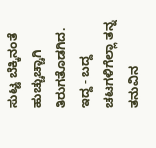ಸುಟ್ಟ ಬೆಕ್ಕಿನಂತೆ ಹುಚ್ಚುಚ್ಚಾಗಿ ತಿರುಗತೊಡಗಿದ. ಇದ್ದ - ಬದ್ದ ಚಟಗಳಿಗೆಲ್ಲಾ ತನ್ನ ತನುವಿನ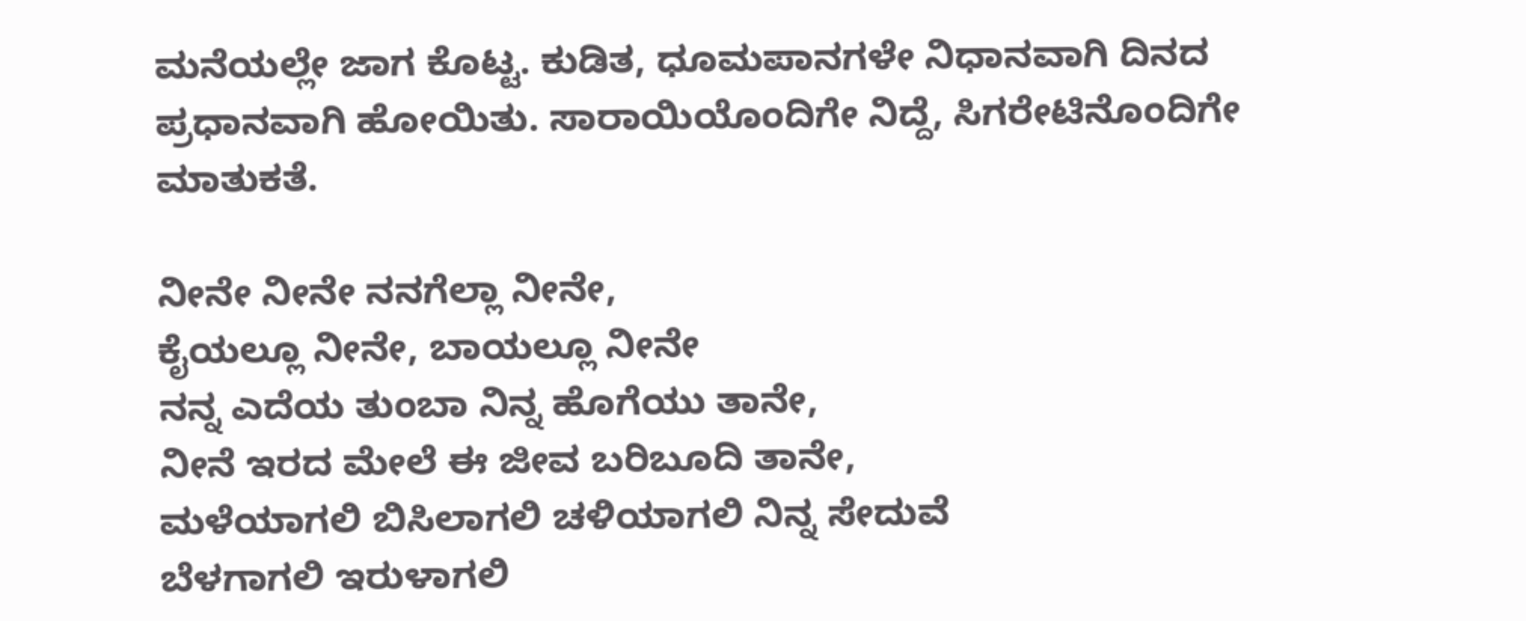ಮನೆಯಲ್ಲೇ ಜಾಗ ಕೊಟ್ಟ. ಕುಡಿತ, ಧೂಮಪಾನಗಳೇ ನಿಧಾನವಾಗಿ ದಿನದ ಪ್ರಧಾನವಾಗಿ ಹೋಯಿತು. ಸಾರಾಯಿಯೊಂದಿಗೇ ನಿದ್ದೆ, ಸಿಗರೇಟಿನೊಂದಿಗೇ ಮಾತುಕತೆ.

ನೀನೇ ನೀನೇ ನನಗೆಲ್ಲಾ ನೀನೇ,
ಕೈಯಲ್ಲೂ ನೀನೇ, ಬಾಯಲ್ಲೂ ನೀನೇ
ನನ್ನ ಎದೆಯ ತುಂಬಾ ನಿನ್ನ ಹೊಗೆಯು ತಾನೇ,
ನೀನೆ ಇರದ ಮೇಲೆ ಈ ಜೀವ ಬರಿಬೂದಿ ತಾನೇ,
ಮಳೆಯಾಗಲಿ ಬಿಸಿಲಾಗಲಿ ಚಳಿಯಾಗಲಿ ನಿನ್ನ ಸೇದುವೆ
ಬೆಳಗಾಗಲಿ ಇರುಳಾಗಲಿ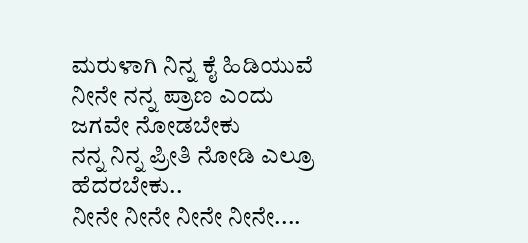ಮರುಳಾಗಿ ನಿನ್ನ ಕೈ ಹಿಡಿಯುವೆ
ನೀನೇ ನನ್ನ ಪ್ರಾಣ ಎಂದು ಜಗವೇ ನೋಡಬೇಕು
ನನ್ನ ನಿನ್ನ ಪ್ರೀತಿ ನೋಡಿ ಎಲ್ರೂ ಹೆದರಬೇಕು..
ನೀನೇ ನೀನೇ ನೀನೇ ನೀನೇ....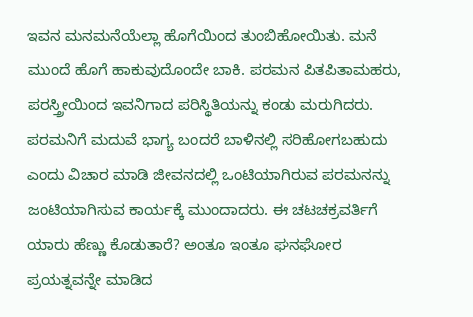ಇವನ ಮನಮನೆಯೆಲ್ಲಾ ಹೊಗೆಯಿಂದ ತುಂಬಿಹೋಯಿತು. ಮನೆ ಮುಂದೆ ಹೊಗೆ ಹಾಕುವುದೊಂದೇ ಬಾಕಿ. ಪರಮನ ಪಿತಪಿತಾಮಹರು, ಪರಸ್ತ್ರೀಯಿಂದ ಇವನಿಗಾದ ಪರಿಸ್ಥಿತಿಯನ್ನು ಕಂಡು ಮರುಗಿದರು. ಪರಮನಿಗೆ ಮದುವೆ ಭಾಗ್ಯ ಬಂದರೆ ಬಾಳಿನಲ್ಲಿ ಸರಿಹೋಗಬಹುದು ಎಂದು ವಿಚಾರ ಮಾಡಿ ಜೀವನದಲ್ಲಿ ಒಂಟಿಯಾಗಿರುವ ಪರಮನನ್ನು ಜಂಟಿಯಾಗಿಸುವ ಕಾರ್ಯಕ್ಕೆ ಮುಂದಾದರು. ಈ ಚಟಚಕ್ರವರ್ತಿಗೆ ಯಾರು ಹೆಣ್ಣು ಕೊಡುತಾರೆ? ಅಂತೂ ಇಂತೂ ಘನಘೋರ ಪ್ರಯತ್ನವನ್ನೇ ಮಾಡಿದ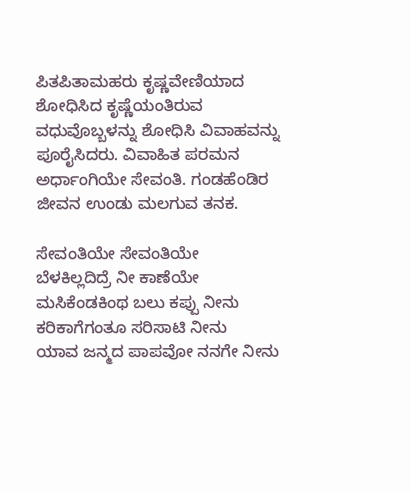ಪಿತಪಿತಾಮಹರು ಕೃಷ್ಣವೇಣಿಯಾದ ಶೋಧಿಸಿದ ಕೃಷ್ಣೆಯಂತಿರುವ ವಧುವೊಬ್ಬಳನ್ನು ಶೋಧಿಸಿ ವಿವಾಹವನ್ನು ಪೂರೈಸಿದರು. ವಿವಾಹಿತ ಪರಮನ ಅರ್ಧಾಂಗಿಯೇ ಸೇವಂತಿ. ಗಂಡಹೆಂಡಿರ ಜೀವನ ಉಂಡು ಮಲಗುವ ತನಕ.

ಸೇವಂತಿಯೇ ಸೇವಂತಿಯೇ
ಬೆಳಕಿಲ್ಲದಿದ್ರೆ ನೀ ಕಾಣೆಯೇ
ಮಸಿಕೆಂಡಕಿಂಥ ಬಲು ಕಪ್ಪು ನೀನು
ಕರಿಕಾಗೆಗಂತೂ ಸರಿಸಾಟಿ ನೀನು
ಯಾವ ಜನ್ಮದ ಪಾಪವೋ ನನಗೇ ನೀನು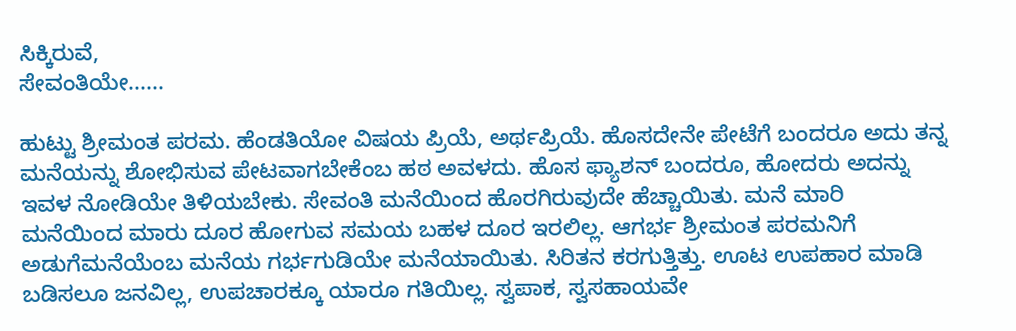ಸಿಕ್ಕಿರುವೆ,
ಸೇವಂತಿಯೇ......

ಹುಟ್ಟು ಶ್ರೀಮಂತ ಪರಮ. ಹೆಂಡತಿಯೋ ವಿಷಯ ಪ್ರಿಯೆ, ಅರ್ಥಪ್ರಿಯೆ. ಹೊಸದೇನೇ ಪೇಟೆಗೆ ಬಂದರೂ ಅದು ತನ್ನ ಮನೆಯನ್ನು ಶೋಭಿಸುವ ಪೇಟವಾಗಬೇಕೆಂಬ ಹಠ ಅವಳದು. ಹೊಸ ಫ್ಯಾಶನ್ ಬಂದರೂ, ಹೋದರು ಅದನ್ನು ಇವಳ ನೋಡಿಯೇ ತಿಳಿಯಬೇಕು. ಸೇವಂತಿ ಮನೆಯಿಂದ ಹೊರಗಿರುವುದೇ ಹೆಚ್ಚಾಯಿತು. ಮನೆ ಮಾರಿ ಮನೆಯಿಂದ ಮಾರು ದೂರ ಹೋಗುವ ಸಮಯ ಬಹಳ ದೂರ ಇರಲಿಲ್ಲ. ಆಗರ್ಭ ಶ್ರೀಮಂತ ಪರಮನಿಗೆ ಅಡುಗೆಮನೆಯೆಂಬ ಮನೆಯ ಗರ್ಭಗುಡಿಯೇ ಮನೆಯಾಯಿತು. ಸಿರಿತನ ಕರಗುತ್ತಿತ್ತು. ಊಟ ಉಪಹಾರ ಮಾಡಿ ಬಡಿಸಲೂ ಜನವಿಲ್ಲ, ಉಪಚಾರಕ್ಕೂ ಯಾರೂ ಗತಿಯಿಲ್ಲ. ಸ್ವಪಾಕ, ಸ್ವಸಹಾಯವೇ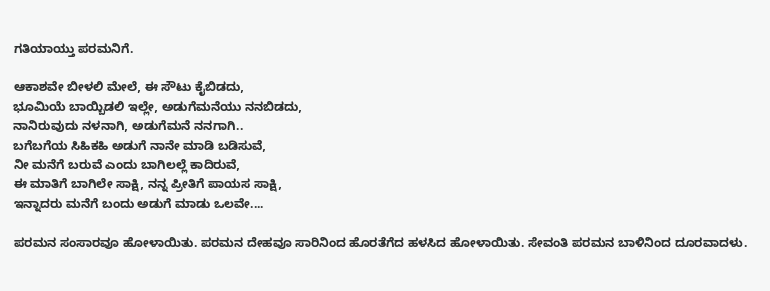ಗತಿಯಾಯ್ತು ಪರಮನಿಗೆ.

ಆಕಾಶವೇ ಬೀಳಲಿ ಮೇಲೆ, ಈ ಸೌಟು ಕೈಬಿಡದು,
ಭೂಮಿಯೆ ಬಾಯ್ಬಿಡಲಿ ಇಲ್ಲೇ, ಅಡುಗೆಮನೆಯು ನನಬಿಡದು,
ನಾನಿರುವುದು ನಳನಾಗಿ, ಅಡುಗೆಮನೆ ನನಗಾಗಿ..
ಬಗೆಬಗೆಯ ಸಿಹಿಕಹಿ ಅಡುಗೆ ನಾನೇ ಮಾಡಿ ಬಡಿಸುವೆ,
ನೀ ಮನೆಗೆ ಬರುವೆ ಎಂದು ಬಾಗಿಲಲ್ಲೆ ಕಾದಿರುವೆ,
ಈ ಮಾತಿಗೆ ಬಾಗಿಲೇ ಸಾಕ್ಷಿ, ನನ್ನ ಪ್ರೀತಿಗೆ ಪಾಯಸ ಸಾಕ್ಷಿ,
ಇನ್ನಾದರು ಮನೆಗೆ ಬಂದು ಅಡುಗೆ ಮಾಡು ಒಲವೇ....

ಪರಮನ ಸಂಸಾರವೂ ಹೋಳಾಯಿತು. ಪರಮನ ದೇಹವೂ ಸಾರಿನಿಂದ ಹೊರತೆಗೆದ ಹಳಸಿದ ಹೋಳಾಯಿತು. ಸೇವಂತಿ ಪರಮನ ಬಾಳಿನಿಂದ ದೂರವಾದಳು.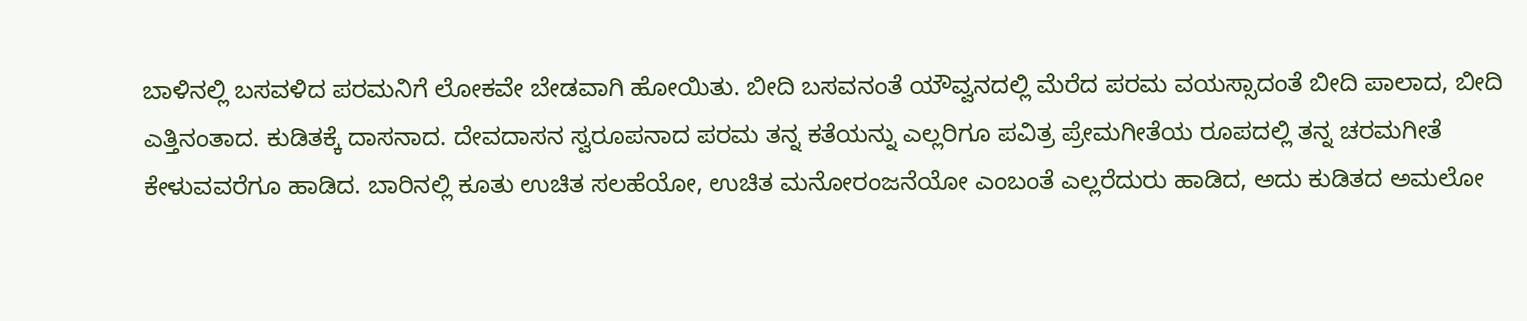ಬಾಳಿನಲ್ಲಿ ಬಸವಳಿದ ಪರಮನಿಗೆ ಲೋಕವೇ ಬೇಡವಾಗಿ ಹೋಯಿತು. ಬೀದಿ ಬಸವನಂತೆ ಯೌವ್ವನದಲ್ಲಿ ಮೆರೆದ ಪರಮ ವಯಸ್ಸಾದಂತೆ ಬೀದಿ ಪಾಲಾದ, ಬೀದಿ ಎತ್ತಿನಂತಾದ. ಕುಡಿತಕ್ಕೆ ದಾಸನಾದ. ದೇವದಾಸನ ಸ್ವರೂಪನಾದ ಪರಮ ತನ್ನ ಕತೆಯನ್ನು ಎಲ್ಲರಿಗೂ ಪವಿತ್ರ ಪ್ರೇಮಗೀತೆಯ ರೂಪದಲ್ಲಿ ತನ್ನ ಚರಮಗೀತೆ ಕೇಳುವವರೆಗೂ ಹಾಡಿದ. ಬಾರಿನಲ್ಲಿ ಕೂತು ಉಚಿತ ಸಲಹೆಯೋ, ಉಚಿತ ಮನೋರಂಜನೆಯೋ ಎಂಬಂತೆ ಎಲ್ಲರೆದುರು ಹಾಡಿದ, ಅದು ಕುಡಿತದ ಅಮಲೋ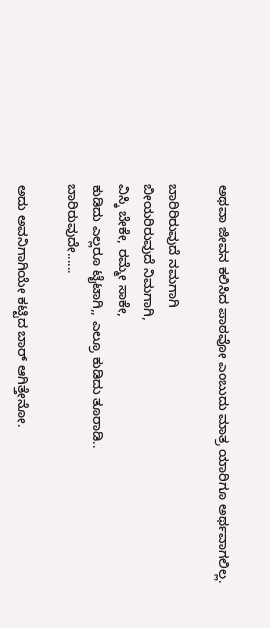ಅಥವಾ ಜೀವನ ಕಲಿಸಿದ ಪಾಠವೋ ಎಂಬುದು ಮಾತ್ರ ಯಾರಿಗೂ ಅರ್ಥವಾಗಲಿಲ್ಲ.

ಬಾರಿರಿರುವುದೆ ನಮಗಾಗಿ
ಬೀಯರಿರುವುದೆ ನಿಮಗಾಗಿ,
ವಿಸ್ಕಿ ಬೇಕೇ, ರಮ್ಮೇ ಸಾಕೇ,
ಕುಡಿದು ಎಲ್ಲರೂ ಟೈಟಾಗಿ,, ಎಲ್ರೂ ಕುಡಿದು ತೂರಾಡಿ..
ಬಾರಿರುವುದೇ......

ಅದು ಅವನಿಗಾಗಿಯೇ ಕಟ್ಟಿದ ಬಾರ್ ಆಗಿತ್ತೇನೋ.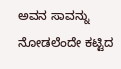ಅವನ ಸಾವನ್ನು ನೋಡಲೆಂದೇ ಕಟ್ಟಿದ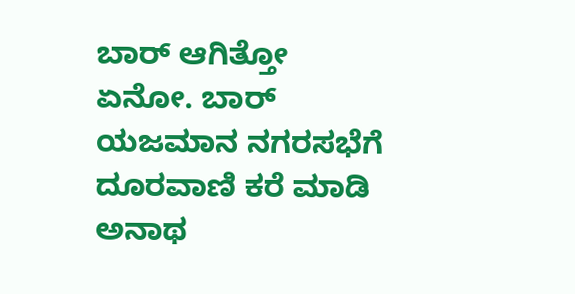ಬಾರ್ ಆಗಿತ್ತೋ ಏನೋ. ಬಾರ್ ಯಜಮಾನ ನಗರಸಭೆಗೆ ದೂರವಾಣಿ ಕರೆ ಮಾಡಿ ಅನಾಥ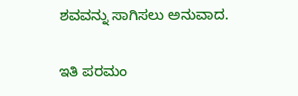ಶವವನ್ನು ಸಾಗಿಸಲು ಅನುವಾದ.

ಇತಿ ಪರಮಂ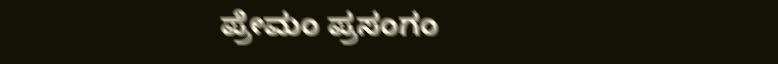ಪ್ರೇಮಂ ಪ್ರಸಂಗಂ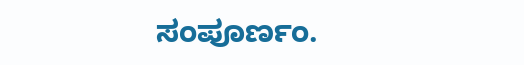ಸಂಪೂರ್ಣಂ.